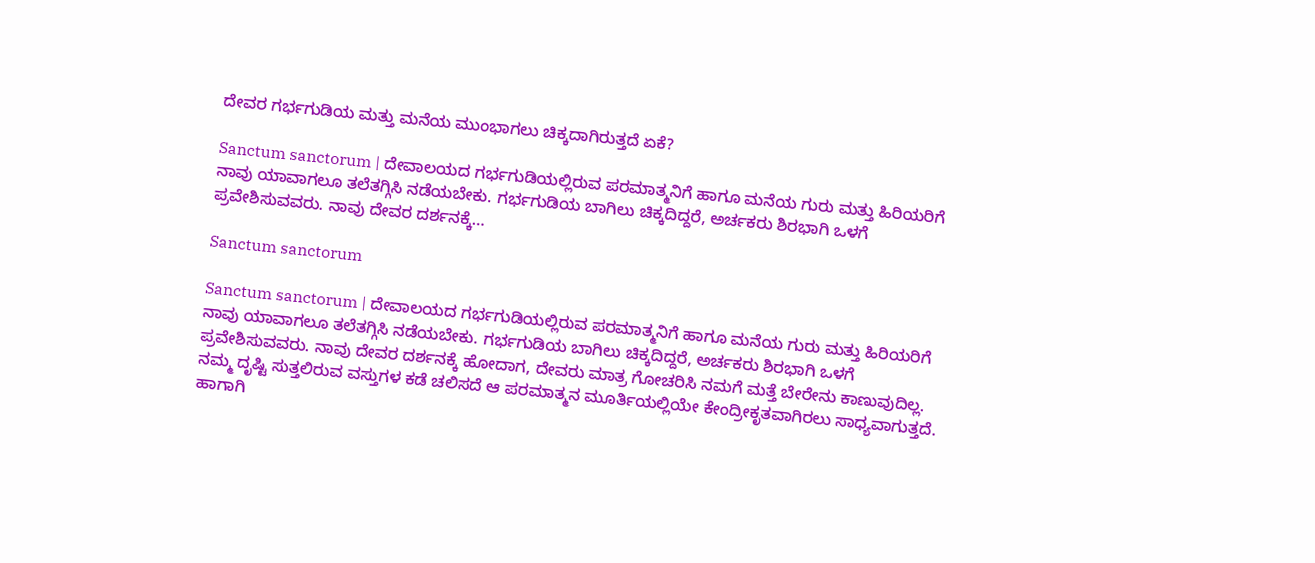ದೇವರ ಗರ್ಭಗುಡಿಯ ಮತ್ತು ಮನೆಯ ಮುಂಭಾಗಲು ಚಿಕ್ಕದಾಗಿರುತ್ತದೆ ಏಕೆ?

Sanctum sanctorum | ದೇವಾಲಯದ ಗರ್ಭಗುಡಿಯಲ್ಲಿರುವ ಪರಮಾತ್ಮನಿಗೆ ಹಾಗೂ ಮನೆಯ ಗುರು ಮತ್ತು ಹಿರಿಯರಿಗೆ ನಾವು ಯಾವಾಗಲೂ ತಲೆತಗ್ಗಿಸಿ ನಡೆಯಬೇಕು. ಗರ್ಭಗುಡಿಯ ಬಾಗಿಲು ಚಿಕ್ಕದಿದ್ದರೆ, ಅರ್ಚಕರು ಶಿರಭಾಗಿ ಒಳಗೆ ಪ್ರವೇಶಿಸುವವರು. ನಾವು ದೇವರ ದರ್ಶನಕ್ಕೆ…

Sanctum sanctorum

Sanctum sanctorum | ದೇವಾಲಯದ ಗರ್ಭಗುಡಿಯಲ್ಲಿರುವ ಪರಮಾತ್ಮನಿಗೆ ಹಾಗೂ ಮನೆಯ ಗುರು ಮತ್ತು ಹಿರಿಯರಿಗೆ ನಾವು ಯಾವಾಗಲೂ ತಲೆತಗ್ಗಿಸಿ ನಡೆಯಬೇಕು. ಗರ್ಭಗುಡಿಯ ಬಾಗಿಲು ಚಿಕ್ಕದಿದ್ದರೆ, ಅರ್ಚಕರು ಶಿರಭಾಗಿ ಒಳಗೆ ಪ್ರವೇಶಿಸುವವರು. ನಾವು ದೇವರ ದರ್ಶನಕ್ಕೆ ಹೋದಾಗ, ದೇವರು ಮಾತ್ರ ಗೋಚರಿಸಿ ನಮಗೆ ಮತ್ತೆ ಬೇರೇನು ಕಾಣುವುದಿಲ್ಲ. ನಮ್ಮ ದೃಷ್ಟಿ ಸುತ್ತಲಿರುವ ವಸ್ತುಗಳ ಕಡೆ ಚಲಿಸದೆ ಆ ಪರಮಾತ್ಮನ ಮೂರ್ತಿಯಲ್ಲಿಯೇ ಕೇಂದ್ರೀಕೃತವಾಗಿರಲು ಸಾಧ್ಯವಾಗುತ್ತದೆ. ಹಾಗಾಗಿ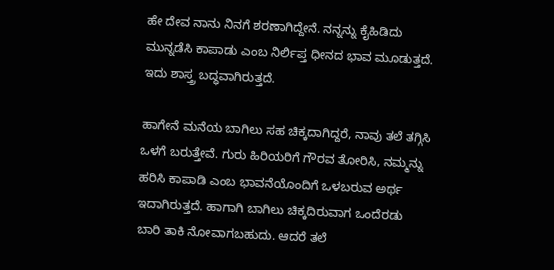ಹೇ ದೇವ ನಾನು ನಿನಗೆ ಶರಣಾಗಿದ್ದೇನೆ. ನನ್ನನ್ನು ಕೈಹಿಡಿದು ಮುನ್ನಡೆಸಿ ಕಾಪಾಡು ಎಂಬ ನಿರ್ಲಿಪ್ತ ಧೀನದ ಭಾವ ಮೂಡುತ್ತದೆ. ಇದು ಶಾಸ್ತ್ರ ಬದ್ಧವಾಗಿರುತ್ತದೆ.

ಹಾಗೇನೆ ಮನೆಯ ಬಾಗಿಲು ಸಹ ಚಿಕ್ಕದಾಗಿದ್ದರೆ, ನಾವು ತಲೆ ತಗ್ಗಿಸಿ ಒಳಗೆ ಬರುತ್ತೇವೆ. ಗುರು ಹಿರಿಯರಿಗೆ ಗೌರವ ತೋರಿಸಿ, ನಮ್ಮನ್ನು ಹರಿಸಿ ಕಾಪಾಡಿ ಎಂಬ ಭಾವನೆಯೊಂದಿಗೆ ಒಳಬರುವ ಅರ್ಥ ಇದಾಗಿರುತ್ತದೆ. ಹಾಗಾಗಿ ಬಾಗಿಲು ಚಿಕ್ಕದಿರುವಾಗ ಒಂದೆರಡು ಬಾರಿ ತಾಕಿ ನೋವಾಗಬಹುದು. ಆದರೆ ತಲೆ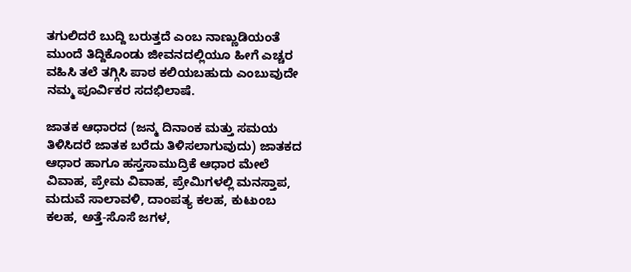ತಗುಲಿದರೆ ಬುದ್ದಿ ಬರುತ್ತದೆ ಎಂಬ ನಾಣ್ಣುಡಿಯಂತೆ ಮುಂದೆ ತಿದ್ದಿಕೊಂಡು ಜೀವನದಲ್ಲಿಯೂ ಹೀಗೆ ಎಚ್ಚರ ವಹಿಸಿ ತಲೆ ತಗ್ಗಿಸಿ ಪಾಠ ಕಲಿಯಬಹುದು ಎಂಬುವುದೇ ನಮ್ಮ ಪೂರ್ವಿಕರ ಸದಭಿಲಾಷೆ.

ಜಾತಕ ಆಧಾರದ (ಜನ್ಮ ದಿನಾಂಕ ಮತ್ತು ಸಮಯ ತಿಳಿಸಿದರೆ ಜಾತಕ ಬರೆದು ತಿಳಿಸಲಾಗುವುದು) ಜಾತಕದ ಆಧಾರ ಹಾಗೂ ಹಸ್ತಸಾಮುದ್ರಿಕೆ ಆಧಾರ ಮೇಲೆ ವಿವಾಹ, ಪ್ರೇಮ ವಿವಾಹ, ಪ್ರೇಮಿಗಳಲ್ಲಿ ಮನಸ್ತಾಪ, ಮದುವೆ ಸಾಲಾವಳಿ, ದಾಂಪತ್ಯ ಕಲಹ, ಕುಟುಂಬ ಕಲಹ, ಅತ್ತೆ-ಸೊಸೆ ಜಗಳ,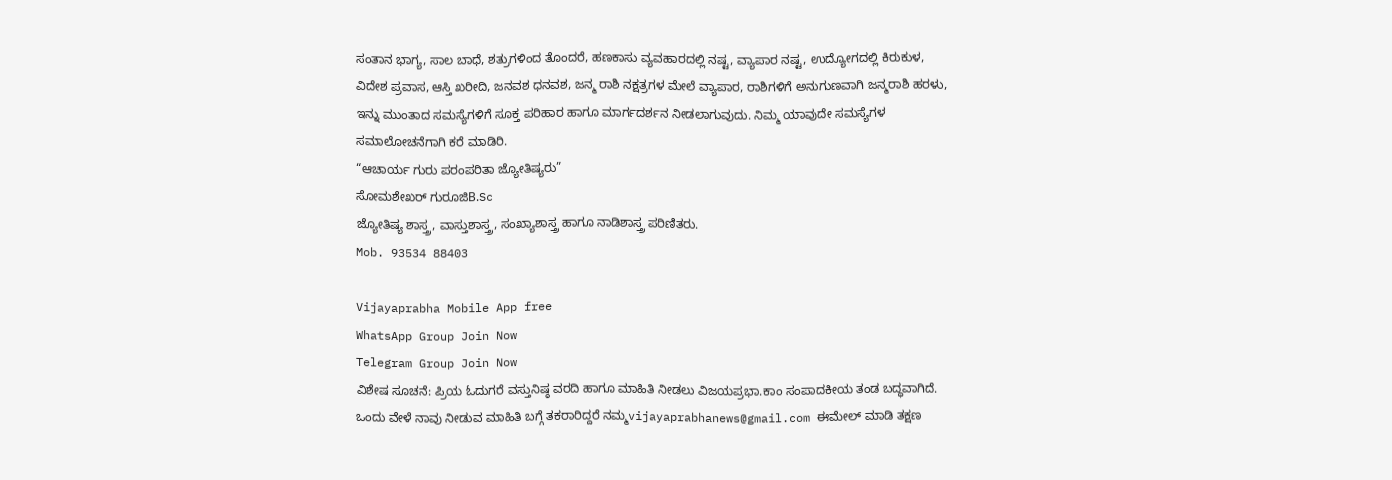ಸಂತಾನ ಭಾಗ್ಯ, ಸಾಲ ಬಾಧೆ, ಶತ್ರುಗಳಿಂದ ತೊಂದರೆ, ಹಣಕಾಸು ವ್ಯವಹಾರದಲ್ಲಿ ನಷ್ಟ, ವ್ಯಾಪಾರ ನಷ್ಟ, ಉದ್ಯೋಗದಲ್ಲಿ ಕಿರುಕುಳ, ವಿದೇಶ ಪ್ರವಾಸ, ಆಸ್ತಿ ಖರೀದಿ, ಜನವಶ ಧನವಶ, ಜನ್ಮ ರಾಶಿ ನಕ್ಷತ್ರಗಳ ಮೇಲೆ ವ್ಯಾಪಾರ, ರಾಶಿಗಳಿಗೆ ಅನುಗುಣವಾಗಿ ಜನ್ಮರಾಶಿ ಹರಳು, ಇನ್ನು ಮುಂತಾದ ಸಮಸ್ಯೆಗಳಿಗೆ ಸೂಕ್ತ ಪರಿಹಾರ ಹಾಗೂ ಮಾರ್ಗದರ್ಶನ ನೀಡಲಾಗುವುದು. ನಿಮ್ಮ ಯಾವುದೇ ಸಮಸ್ಯೆಗಳ ಸಮಾಲೋಚನೆಗಾಗಿ ಕರೆ ಮಾಡಿರಿ.
“ಆಚಾರ್ಯ ಗುರು ಪರಂಪರಿತಾ ಜ್ಯೋತಿಷ್ಯರು”
ಸೋಮಶೇಖರ್ ಗುರೂಜಿB.Sc
ಜ್ಯೋತಿಷ್ಯ ಶಾಸ್ತ್ರ, ವಾಸ್ತುಶಾಸ್ತ್ರ, ಸಂಖ್ಯಾಶಾಸ್ತ್ರ ಹಾಗೂ ನಾಡಿಶಾಸ್ತ್ರ ಪರಿಣಿತರು.
Mob. 93534 88403

Vijayaprabha Mobile App free
WhatsApp Group Join Now
Telegram Group Join Now
ವಿಶೇಷ ಸೂಚನೆ: ಪ್ರಿಯ ಓದುಗರೆ ವಸ್ತುನಿಷ್ಠ ವರದಿ‌ ಹಾಗೂ ಮಾಹಿತಿ ನೀಡಲು ವಿಜಯಪ್ರಭಾ.ಕಾಂ ಸಂಪಾದಕೀಯ ತಂಡ ಬದ್ಧವಾಗಿದೆ. ಒಂದು ವೇಳೆ ನಾವು ನೀಡುವ ಮಾಹಿತಿ ಬಗ್ಗೆ ತಕರಾರಿದ್ದರೆ ನಮ್ಮ‌vijayaprabhanews@gmail.com ಈಮೇಲ್ ಮಾಡಿ ತಕ್ಷಣ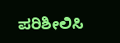ಪರಿಶೀಲಿಸಿ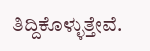ತಿದ್ದಿಕೊಳ್ಳುತ್ತೇವೆ.